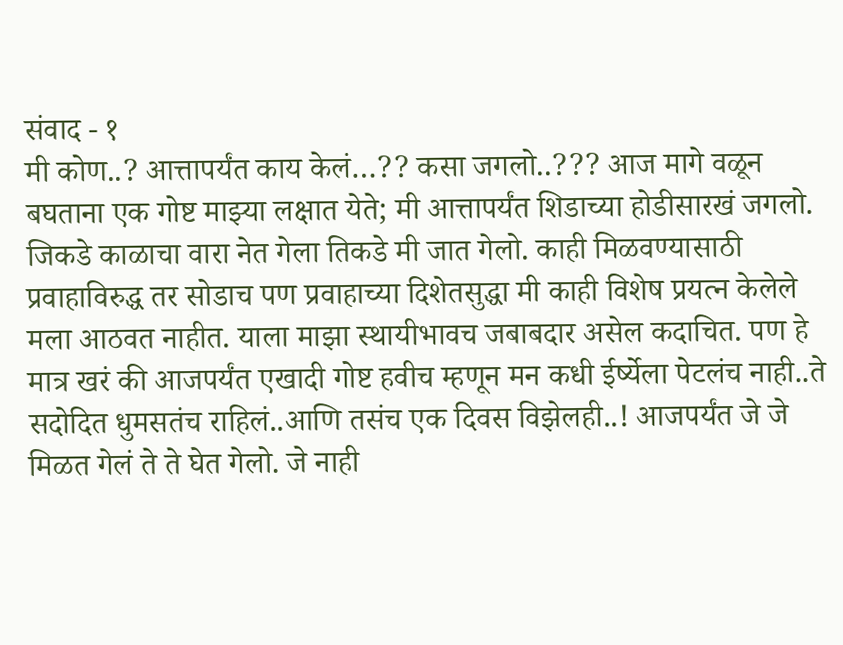संवाद - १
मी कोण..? आत्तापर्यंत काय केलं…?? कसा जगलो..??? आज मागे वळून बघताना एक गोष्ट माझ्या लक्षात येते; मी आत्तापर्यंत शिडाच्या होडीसारखं जगलो. जिकडे काळाचा वारा नेत गेला तिकडे मी जात गेलो. काही मिळवण्यासाठी प्रवाहाविरुद्ध तर सोडाच पण प्रवाहाच्या दिशेतसुद्धा मी काही विशेष प्रयत्न केलेले मला आठवत नाहीत. याला माझा स्थायीभावच जबाबदार असेल कदाचित. पण हे मात्र खरं की आजपर्यंत एखादी गोष्ट हवीच म्हणून मन कधी ईर्ष्येला पेटलंच नाही..ते सदोदित धुमसतंच राहिलं..आणि तसंच एक दिवस विझेलही..! आजपर्यंत जे जे मिळत गेलं ते ते घेत गेलो. जे नाही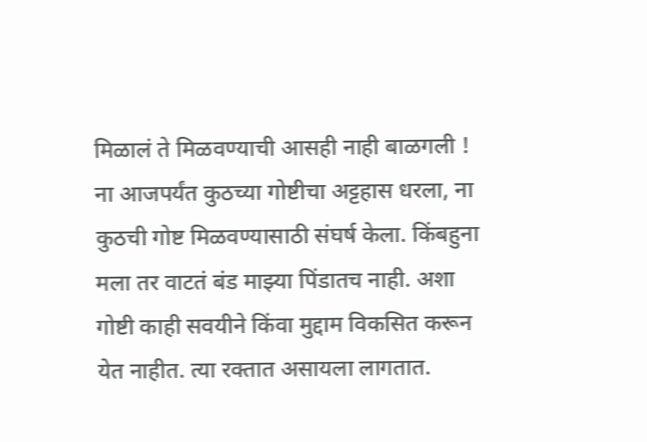मिळालं ते मिळवण्याची आसही नाही बाळगली ! ना आजपर्यंत कुठच्या गोष्टीचा अट्टहास धरला, ना कुठची गोष्ट मिळवण्यासाठी संघर्ष केला. किंबहुना मला तर वाटतं बंड माझ्या पिंडातच नाही. अशा गोष्टी काही सवयीने किंवा मुद्दाम विकसित करून येत नाहीत. त्या रक्तात असायला लागतात.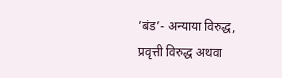’बंड’- अन्याया विरुद्ध, प्रवृत्ती विरुद्ध अथवा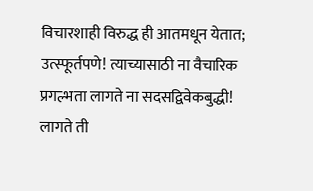विचारशाही विरुद्ध ही आतमधून येतात; उत्स्फूर्तपणे! त्याच्यासाठी ना वैचारिक प्रगल्भता लागते ना सदसद्विवेकबुद्धी! लागते ती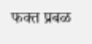फक्त प्रबळ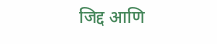जिद्द आणि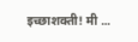इच्छाशक्ती! मी ...